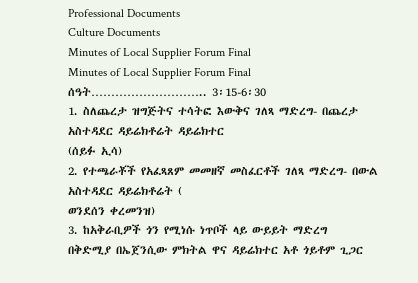Professional Documents
Culture Documents
Minutes of Local Supplier Forum Final
Minutes of Local Supplier Forum Final
ሰዓት……………………….. 3፡15-6፡30
1. ስለጨረታ ዝግጅትና ተሳትፎ እውቅና ገለጻ ማድረግ- በጨረታ አስተዳደር ዳይሬክቶሬት ዳይሬክተር
(ሰይፉ ኢሳ)
2. የተጫራቾች የአፈጻጸም መመዘኛ መስፈርቶች ገለጻ ማድረግ- በውል አስተዳደር ዳይሬክቶሬት (
ወንደሰን ቀረመንዝ)
3. ከአቅራቢዎች ጎን የሚነሱ ነጥቦች ላይ ውይይት ማድረግ
በቅድሚያ በኤጀንሲው ምክትል ዋና ዳይሬክተር አቶ ጎይቶም ጊጋር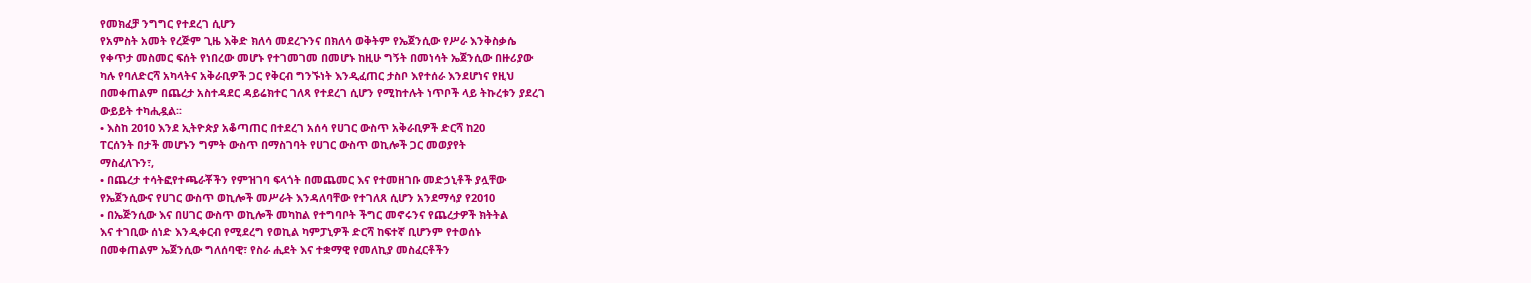የመክፈቻ ንግግር የተደረገ ሲሆን
የአምስት አመት የረጅም ጊዜ እቅድ ክለሳ መደረጉንና በክለሳ ወቅትም የኤጀንሲው የሥራ እንቅስቃሴ
የቀጥታ መስመር ፍሰት የነበረው መሆኑ የተገመገመ በመሆኑ ከዚሁ ግኝት በመነሳት ኤጀንሲው በዙሪያው
ካሉ የባለድርሻ አካላትና አቅራቢዎች ጋር የቅርብ ግንኙነት እንዲፈጠር ታስቦ እየተሰራ እንደሆነና የዚህ
በመቀጠልም በጨረታ አስተዳደር ዳይሬክተር ገለጻ የተደረገ ሲሆን የሚከተሉት ነጥቦች ላይ ትኩረቱን ያደረገ
ውይይት ተካሒዷል፡፡
• እስከ 2010 እንደ ኢትዮጵያ አቆጣጠር በተደረገ አሰሳ የሀገር ውስጥ አቅራቢዎች ድርሻ ከ20
ፐርሰንት በታች መሆኑን ግምት ውስጥ በማስገባት የሀገር ውስጥ ወኪሎች ጋር መወያየት
ማስፈለጉን፣,
• በጨረታ ተሳትፎየተጫራቾችን የምዝገባ ፍላጎት በመጨመር እና የተመዘገቡ መድኃኒቶች ያሏቸው
የኤጀንሲውና የሀገር ውስጥ ወኪሎች መሥራት እንዳለባቸው የተገለጸ ሲሆን አንደማሳያ የ2010
• በኤጅንሲው እና በሀገር ውስጥ ወኪሎች መካከል የተግባቦት ችግር መኖሩንና የጨረታዎች ክትትል
እና ተገቢው ሰነድ እንዲቀርብ የሚደረግ የወኪል ካምፓኒዎች ድርሻ ከፍተኛ ቢሆንም የተወሰኑ
በመቀጠልም ኤጀንሲው ግለሰባዊ፣ የስራ ሒደት እና ተቋማዊ የመለኪያ መስፈርቶችን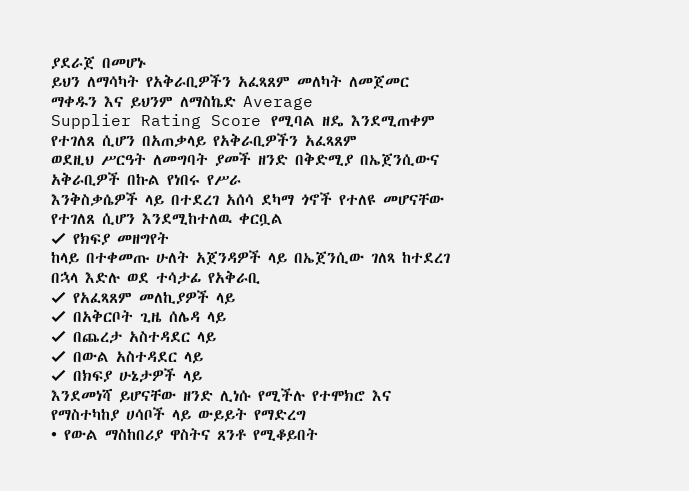ያደራጀ በመሆኑ
ይህን ለማሳካት የአቅራቢዎችን አፈጻጸም መለካት ለመጀመር ማቀዱን እና ይህንም ለማስኬድ Average
Supplier Rating Score የሚባል ዘዴ እንደሚጠቀም የተገለጸ ሲሆን በአጠቃላይ የአቅራቢዎችን አፈጻጸም
ወደዚህ ሥርዓት ለመግባት ያመች ዘንድ በቅድሚያ በኤጀንሲውና አቅራቢዎች በኩል የነበሩ የሥራ
እንቅስቃሴዎች ላይ በተደረገ አሰሳ ደካማ ጎኖች የተለዩ መሆናቸው የተገለጸ ሲሆን እንደሚከተለዉ ቀርቧል
✓ የክፍያ መዘግየት
ከላይ በተቀመጡ ሁለት አጀንዳዎች ላይ በኤጀንሲው ገለጻ ከተደረገ በኋላ እድሉ ወደ ተሳታፊ የአቅራቢ
✓ የአፈጻጸም መለኪያዎች ላይ
✓ በአቅርቦት ጊዜ ሰሌዳ ላይ
✓ በጨረታ አስተዳደር ላይ
✓ በውል አስተዳደር ላይ
✓ በክፍያ ሁኔታዎች ላይ
እንደመነሻ ይሆናቸው ዘንድ ሊነሱ የሚችሉ የተሞክሮ እና የማስተካከያ ሀሳቦች ላይ ውይይት የማድረግ
• የውል ማስከበሪያ ዋስትና ጸንቶ የሚቆይበት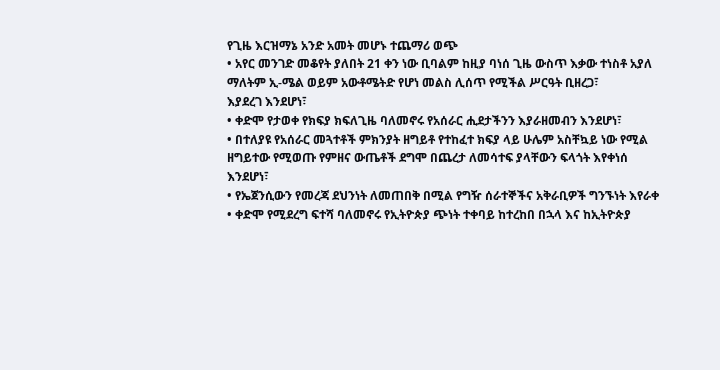የጊዜ እርዝማኔ አንድ አመት መሆኑ ተጨማሪ ወጭ
• አየር መንገድ መቆየት ያለበት 21 ቀን ነው ቢባልም ከዚያ ባነሰ ጊዜ ውስጥ እቃው ተነስቶ አያለ
ማለትም ኢ-ሜል ወይም አውቶሜትድ የሆነ መልስ ሊሰጥ የሚችል ሥርዓት ቢዘረጋ፣
እያደረገ እንደሆነ፣
• ቀድሞ የታወቀ የክፍያ ክፍለጊዜ ባለመኖሩ የአሰራር ሒደታችንን እያራዘመብን እንደሆነ፣
• በተለያዩ የአሰራር መጓተቶች ምክንያት ዘግይቶ የተከፈተ ክፍያ ላይ ሁሌም አስቸኳይ ነው የሚል
ዘግይተው የሚወጡ የምዘና ውጤቶች ደግሞ በጨረታ ለመሳተፍ ያላቸውን ፍላጎት እየቀነሰ
እንደሆነ፣
• የኤጀንሲውን የመረጃ ደህንነት ለመጠበቅ በሚል የግዥ ሰራተኞችና አቅራቢዎች ግንኙነት እየራቀ
• ቀድሞ የሚደረግ ፍተሻ ባለመኖሩ የኢትዮጵያ ጭነት ተቀባይ ከተረከበ በኋላ እና ከኢትዮጵያ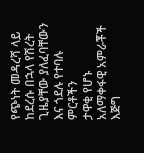የጭነት መዳረሻ ላይ ከደረሱ በኋላ የሽረት ጊዜያቸው ያለፈባቸውን እና ጎደሉ የተባሉ ምርቶችን
ታዋቂ የሆኑ አለማቀፋዊ አምራቾች እጅግ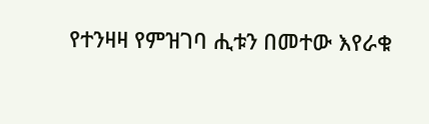የተንዛዛ የምዝገባ ሒቱን በመተው እየራቁ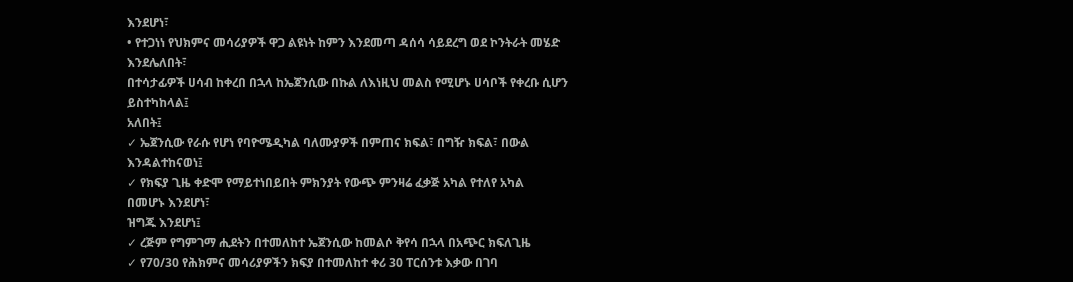እንደሆነ፣
• የተጋነነ የህክምና መሳሪያዎች ዋጋ ልዩነት ከምን እንደመጣ ዳሰሳ ሳይደረግ ወደ ኮንትራት መሄድ
እንደሌለበት፣
በተሳታፊዎች ሀሳብ ከቀረበ በኋላ ከኤጀንሲው በኩል ለእነዚህ መልስ የሚሆኑ ሀሳቦች የቀረቡ ሲሆን
ይስተካከላል፤
አለበት፤
✓ ኤጀንሲው የራሱ የሆነ የባዮሜዲካል ባለሙያዎች በምጠና ክፍል፣ በግዥ ክፍል፣ በውል
እንዳልተከናወነ፤
✓ የክፍያ ጊዜ ቀድሞ የማይተነበይበት ምክንያት የውጭ ምንዛሬ ፈቃጅ አካል የተለየ አካል
በመሆኑ እንደሆነ፣
ዝግጁ እንደሆነ፤
✓ ረጅም የግምገማ ሒደትን በተመለከተ ኤጀንሲው ከመልሶ ቅየሳ በኋላ በአጭር ክፍለጊዜ
✓ የ70/30 የሕክምና መሳሪያዎችን ክፍያ በተመለከተ ቀሪ 30 ፐርሰንቱ እቃው በገባ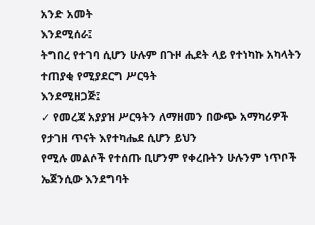አንድ አመት
እንደሚሰራ፤
ትግበረ የተገባ ሲሆን ሁሉም በጉዞ ሒደት ላይ የተነካኩ አካላትን ተጠያቂ የሚያደርግ ሥርዓት
እንደሚዘጋጅ፤
✓ የመረጃ አያያዝ ሥርዓትን ለማዘመን በውጭ አማካሪዎች የታገዘ ጥናት እየተካሔደ ሲሆን ይህን
የሚሉ መልሶች የተሰጡ ቢሆንም የቀረቡትን ሁሉንም ነጥቦች ኤጀንሲው እንደግባት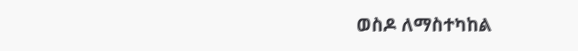ወስዶ ለማስተካከል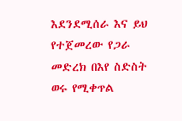እደንደሚሰራ እና ይህ የተጀመረው የጋራ መድረክ በእየ ስድስት ወሩ የሚቀጥል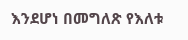እንደሆነ በመግለጽ የእለቱ